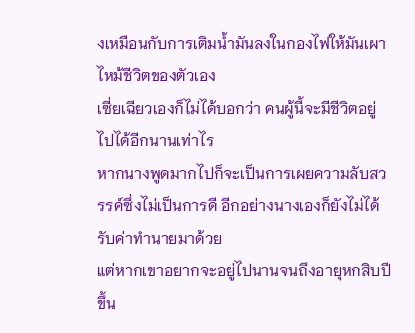งเหมือนกับการเติมน้ำมันลงในกองไฟให้มันเผาไหม้ชีวิตของตัวเอง
เซี่ยเฉียวเองก็ไม่ได้บอกว่า คนผู้นี้จะมีชีวิตอยู่ไปได้อีกนานเท่าไร
หากนางพูดมากไปก็จะเป็นการเผยความลับสวรรค์ซึ่งไม่เป็นการดี อีกอย่างนางเองก็ยังไม่ได้รับค่าทำนายมาด้วย
แต่หากเขาอยากจะอยู่ไปนานจนถึงอายุหกสิบปีขึ้น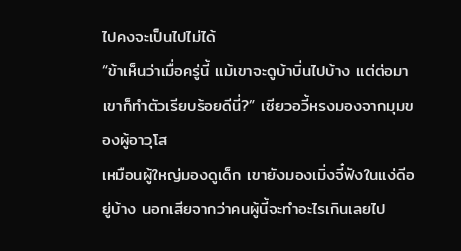ไปคงจะเป็นไปไม่ได้
“ข้าเห็นว่าเมื่อครู่นี้ แม้เขาจะดูบ้าบิ่นไปบ้าง แต่ต่อมาเขาก็ทำตัวเรียบร้อยดีนี่?” เซียวอวี้หรงมองจากมุมของผู้อาวุโส
เหมือนผู้ใหญ่มองดูเด็ก เขายังมองเมิ่งจี๋ฟังในแง่ดีอยู่บ้าง นอกเสียจากว่าคนผู้นี้จะทำอะไรเกินเลยไป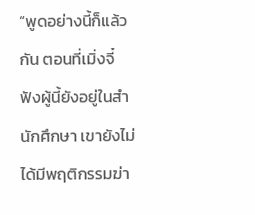“พูดอย่างนี้ก็แล้วกัน ตอนที่เมิ่งจี๋ฟังผู้นี้ยังอยู่ในสำนักศึกษา เขายังไม่ได้มีพฤติกรรมฆ่า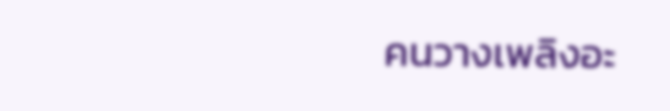คนวางเพลิงอะ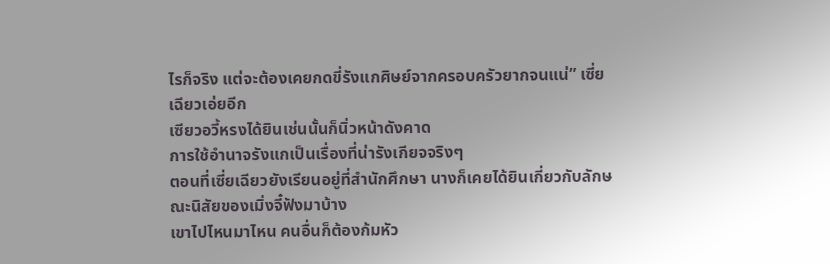ไรก็จริง แต่จะต้องเคยกดขี่รังแกศิษย์จากครอบครัวยากจนแน่” เซี่ยเฉียวเอ่ยอีก
เซียวอวี้หรงได้ยินเช่นนั้นก็นิ่วหน้าดังคาด
การใช้อำนาจรังแกเป็นเรื่องที่น่ารังเกียจจริงๆ
ตอนที่เซี่ยเฉียวยังเรียนอยู่ที่สำนักศึกษา นางก็เคยได้ยินเกี่ยวกับลักษณะนิสัยของเมิ่งจี๋ฟังมาบ้าง
เขาไปไหนมาไหน คนอื่นก็ต้องก้มหัว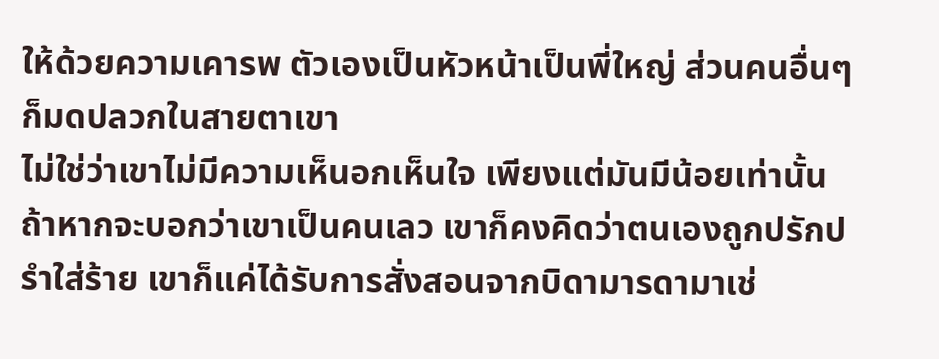ให้ด้วยความเคารพ ตัวเองเป็นหัวหน้าเป็นพี่ใหญ่ ส่วนคนอื่นๆ ก็มดปลวกในสายตาเขา
ไม่ใช่ว่าเขาไม่มีความเห็นอกเห็นใจ เพียงแต่มันมีน้อยเท่านั้น
ถ้าหากจะบอกว่าเขาเป็นคนเลว เขาก็คงคิดว่าตนเองถูกปรักปรำใส่ร้าย เขาก็แค่ได้รับการสั่งสอนจากบิดามารดามาเช่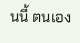นนี้ ตนเอง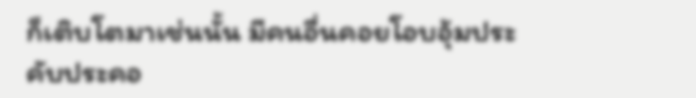ก็เติบโตมาเช่นนั้น มีคนอื่นคอยโอบอุ้มประคับประคอ